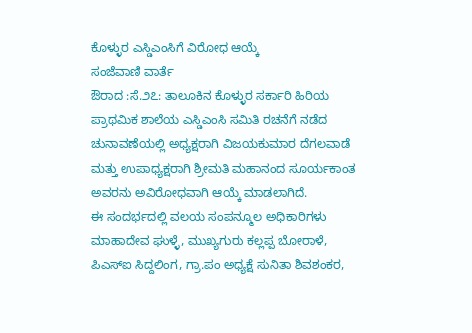ಕೊಳ್ಳುರ ಎಸ್ಡಿಎಂಸಿಗೆ ವಿರೋಧ ಆಯ್ಕೆ
ಸಂಜೆವಾಣಿ ವಾರ್ತೆ
ಔರಾದ :ಸೆ.೨೭: ತಾಲೂಕಿನ ಕೊಳ್ಳುರ ಸರ್ಕಾರಿ ಹಿರಿಯ ಪ್ರಾಥಮಿಕ ಶಾಲೆಯ ಎಸ್ಡಿಎಂಸಿ ಸಮಿತಿ ರಚನೆಗೆ ನಡೆದ ಚುನಾವಣೆಯಲ್ಲಿ ಅಧ್ಯಕ್ಷರಾಗಿ ವಿಜಯಕುಮಾರ ದೆಗಲವಾಡೆ ಮತ್ತು ಉಪಾಧ್ಯಕ್ಷರಾಗಿ ಶ್ರೀಮತಿ ಮಹಾನಂದ ಸೂರ್ಯಕಾಂತ ಅವರನು ಅವಿರೋಧವಾಗಿ ಆಯ್ಕೆ ಮಾಡಲಾಗಿದೆ.
ಈ ಸಂದರ್ಭದಲ್ಲಿ ವಲಯ ಸಂಪನ್ಮೂಲ ಅಧಿಕಾರಿಗಳು ಮಾಹಾದೇವ ಘುಳ್ಳೆ, ಮುಖ್ಯಗುರು ಕಲ್ಲಪ್ಪ ಬೋರಾಳೆ, ಪಿಎಸ್‌ಐ ಸಿದ್ದಲಿಂಗ, ಗ್ರಾ.ಪಂ ಅಧ್ಯಕ್ಷೆ ಸುನಿತಾ ಶಿವಶಂಕರ,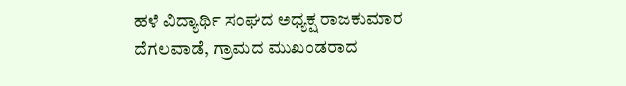ಹಳೆ ವಿದ್ಯಾರ್ಥಿ ಸಂಘದ ಅಧ್ಯಕ್ಷ ರಾಜಕುಮಾರ ದೆಗಲವಾಡೆ, ಗ್ರಾಮದ ಮುಖಂಡರಾದ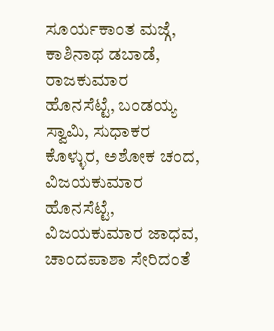ಸೂರ್ಯಕಾಂತ ಮಜ್ಗೆ, ಕಾಶಿನಾಥ ಡಬಾಡೆ, ರಾಜಕುಮಾರ ಹೊನಸೆಟ್ಟೆ, ಬಂಡಯ್ಯ ಸ್ವಾಮಿ, ಸುಧಾಕರ ಕೊಳ್ಳುರ, ಅಶೋಕ ಚಂದ, ವಿಜಯಕುಮಾರ ಹೊನಸೆಟ್ಟೆ, ವಿಜಯಕುಮಾರ ಜಾಧವ, ಚಾಂದಪಾಶಾ ಸೇರಿದಂತೆ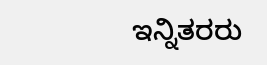ಇನ್ನಿತರರು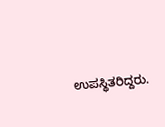ಉಪಸ್ಥಿತರಿದ್ದರು.